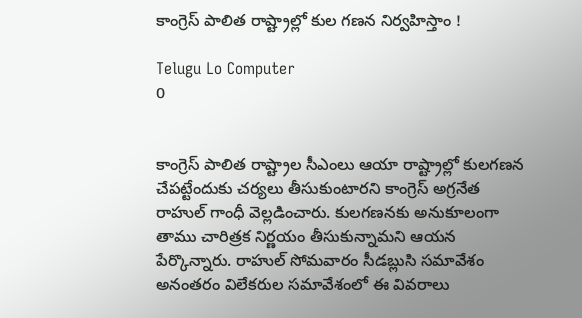కాంగ్రెస్ పాలిత రాష్ట్రాల్లో కుల గణన నిర్వహిస్తాం !

Telugu Lo Computer
0


కాంగ్రెస్ పాలిత రాష్ట్రాల సీఎంలు ఆయా రాష్ట్రాల్లో కులగణన చేపట్టేందుకు చర్యలు తీసుకుంటారని కాంగ్రెస్ అగ్రనేత రాహుల్ గాంధీ వెల్లడించారు. కులగణనకు అనుకూలంగా తాము చారిత్రక నిర్ణయం తీసుకున్నామని ఆయన పేర్కొన్నారు. రాహుల్ సోమవారం సీడబ్లుసి సమావేశం అనంతరం విలేకరుల సమావేశంలో ఈ వివరాలు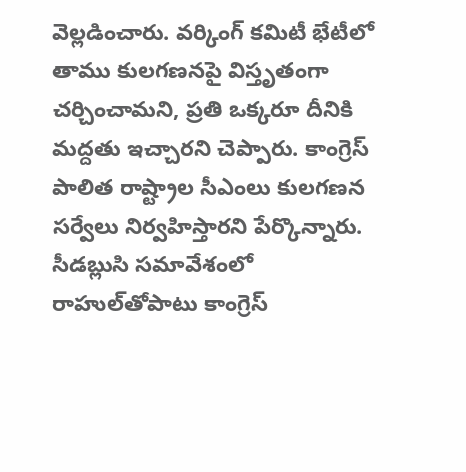వెల్లడించారు. వర్కింగ్ కమిటీ భేటీలో తాము కులగణనపై విస్తృతంగా చర్చించామని, ప్రతి ఒక్కరూ దీనికి మద్దతు ఇచ్చారని చెప్పారు. కాంగ్రెస్ పాలిత రాష్ట్రాల సీఎంలు కులగణన సర్వేలు నిర్వహిస్తారని పేర్కొన్నారు. సీడబ్లుసి సమావేశంలో రాహుల్‌తోపాటు కాంగ్రెస్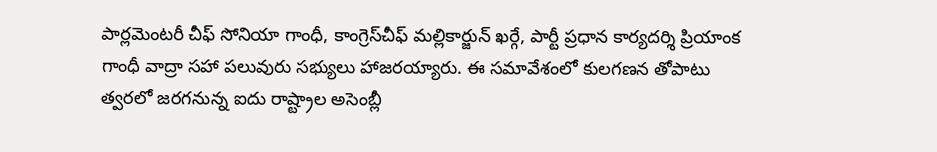పార్లమెంటరీ చీఫ్ సోనియా గాంధీ, కాంగ్రెస్‌చీఫ్ మల్లికార్జున్ ఖర్గే, పార్టీ ప్రధాన కార్యదర్శి ప్రియాంక గాంధీ వాద్రా సహా పలువురు సభ్యులు హాజరయ్యారు. ఈ సమావేశంలో కులగణన తోపాటు త్వరలో జరగనున్న ఐదు రాష్ట్రాల అసెంబ్లీ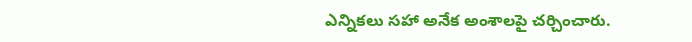ఎన్నికలు సహా అనేక అంశాలపై చర్చించారు.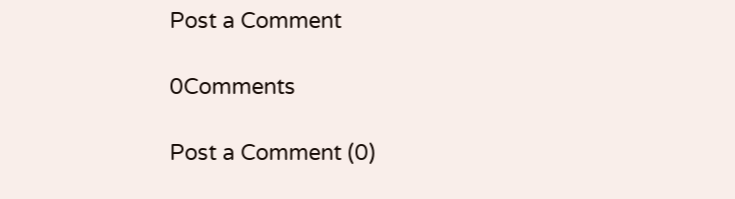Post a Comment

0Comments

Post a Comment (0)